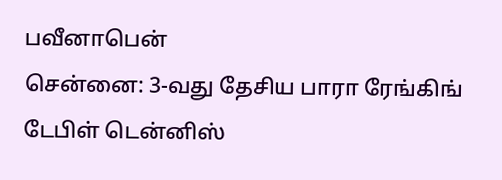பவீனாபென்
சென்னை: 3-வது தேசிய பாரா ரேங்கிங் டேபிள் டென்னிஸ்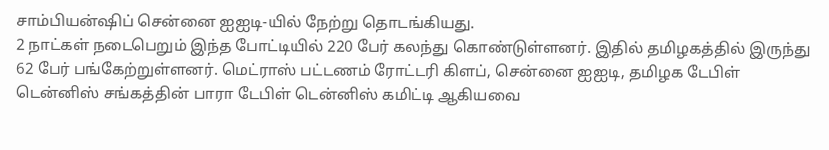சாம்பியன்ஷிப் சென்னை ஐஐடி-யில் நேற்று தொடங்கியது.
2 நாட்கள் நடைபெறும் இந்த போட்டியில் 220 பேர் கலந்து கொண்டுள்ளனர். இதில் தமிழகத்தில் இருந்து 62 பேர் பங்கேற்றுள்ளனர். மெட்ராஸ் பட்டணம் ரோட்டரி கிளப், சென்னை ஐஐடி, தமிழக டேபிள் டென்னிஸ் சங்கத்தின் பாரா டேபிள் டென்னிஸ் கமிட்டி ஆகியவை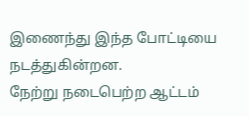இணைந்து இந்த போட்டியை நடத்துகின்றன.
நேற்று நடைபெற்ற ஆட்டம்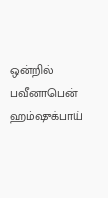ஒன்றில் பவீனாபென் ஹம்ஷுக்பாய்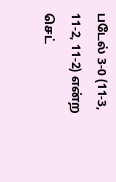படேல் 3-0 (11-3, 11-2, 11-2) என்ற செட்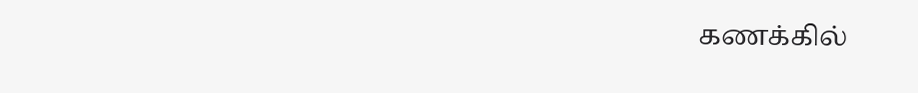கணக்கில்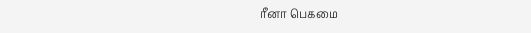ரீனா பெகமை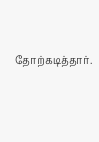தோற்கடித்தார்.